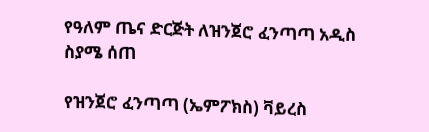የዓለም ጤና ድርጅት ለዝንጀሮ ፈንጣጣ አዲስ ስያሜ ሰጠ

የዝንጀሮ ፈንጣጣ (ኤምፖክስ) ቫይረስ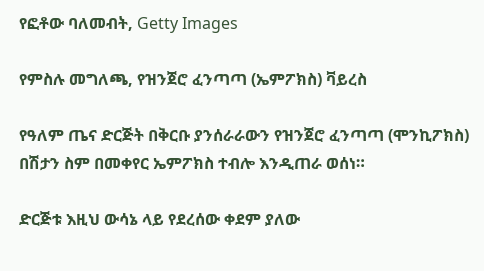የፎቶው ባለመብት, Getty Images

የምስሉ መግለጫ, የዝንጀሮ ፈንጣጣ (ኤምፖክስ) ቫይረስ

የዓለም ጤና ድርጅት በቅርቡ ያንሰራራውን የዝንጀሮ ፈንጣጣ (ሞንኪፖክስ) በሽታን ስም በመቀየር ኤምፖክስ ተብሎ እንዲጠራ ወሰነ።

ድርጅቱ እዚህ ውሳኔ ላይ የደረሰው ቀደም ያለው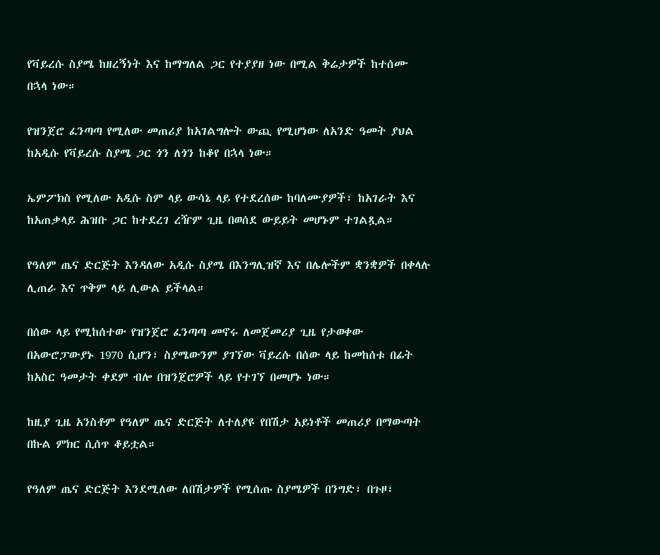የቫይረሱ ስያሜ ከዘረኝነት እና ከማግለል ጋር የተያያዘ ነው በሚል ቅሬታዎች ከተሰሙ በኋላ ነው።

የዝንጀሮ ፈንጣጣ የሚለው መጠሪያ ከአገልግሎት ውጪ የሚሆነው ለአንድ ዓመት ያህል ከአዲሱ የቫይረሱ ስያሜ ጋር ጎን ለጎን ከቆየ በኋላ ነው።

ኤምፖክስ የሚለው አዲሱ ስም ላይ ውሳኔ ላይ የተደረሰው ከባለሙያዎች፣ ከአገራት እና ከአጠቃላይ ሕዝቡ ጋር ከተደረገ ረዥም ጊዜ በወሰደ ውይይት መሆኑም ተገልጿል።

የዓለም ጤና ድርጅት እንዳለው አዲሱ ስያሜ በእንግሊዝኛ እና በሌሎችም ቋንቋዎች በቀላሉ ሊጠራ እና ጥቅም ላይ ሊውል ይችላል።

በሰው ላይ የሚከሰተው የዝንጀሮ ፈንጣጣ መኖሩ ለመጀመሪያ ጊዜ የታወቀው በአውሮፓውያኑ 1970 ሲሆን፣ ስያሜውንም ያገኘው ቫይረሱ በሰው ላይ ከመከሰቱ በፊት ከአስር ዓመታት ቀደም ብሎ በዝንጀሮዎች ላይ የተገኘ በመሆኑ ነው።

ከዚያ ጊዜ አንስቶም የዓለም ጤና ድርጅት ለተለያዩ የበሽታ አይነቶች መጠሪያ በማውጣት በኩል ምክር ሲሰጥ ቆይቷል።

የዓለም ጤና ድርጅት እንደሚለው ለበሽታዎች የሚሰጡ ስያሜዎች በንግድ፣ በጉዞ፣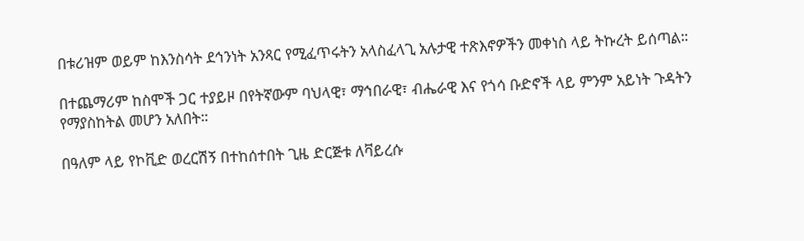በቱሪዝም ወይም ከእንስሳት ደኅንነት አንጻር የሚፈጥሩትን አላስፈላጊ አሉታዊ ተጽእኖዎችን መቀነስ ላይ ትኩረት ይሰጣል።

በተጨማሪም ከስሞች ጋር ተያይዞ በየትኛውም ባህላዊ፣ ማኅበራዊ፣ ብሔራዊ እና የጎሳ ቡድኖች ላይ ምንም አይነት ጉዳትን የማያስከትል መሆን አለበት።

በዓለም ላይ የኮቪድ ወረርሽኝ በተከሰተበት ጊዜ ድርጅቱ ለቫይረሱ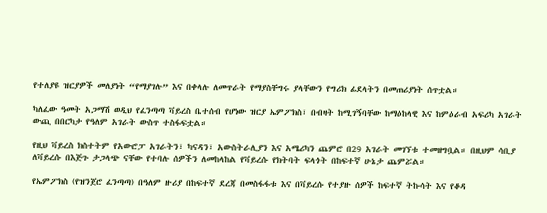የተለያዩ ዝርያዎች መለያነት “የማያገሉ” እና በቀላሉ ለመጥራት የማያስቸግሩ ያላቸውን የግሪክ ፊደላትን በመጠሪያነት ሰጥቷል።

ካለፈው ዓመት አጋማሽ ወዲህ የፈንጣጣ ቫይረስ ቤተሰብ የሆነው ዝርያ ኤምፖክስ፣ በብዛት ከሚገኝባቸው ከማዕከላዊ እና ከምዕራብ አፍሪካ አገራት ውጪ በበርካታ የዓለም አገራት ውስጥ ተስፋፍቷል።

የዚህ ቫይረስ ክስተትም የአውሮፓ አገራትን፣ ካናዳን፣ አውስትራሊያን እና አሜሪካን ጨምሮ በ29 አገራት መገኘቱ ተመዘግቧል። በዚህም ሳቢያ ለቫይረሱ በእጅጉ ታጋላጭ ናቸው የተባሉ ሰዎችን ለመከላከል የቫይረሱ የክትባት ፍላጎት በከፍተኛ ሁኔታ ጨምሯል።

የኤምፖክስ (የዝንጀሮ ፈንጣጣ) በዓለም ዙሪያ በከፍተኛ ደረጃ በመስፋፋቱ እና በቫይረሱ የተያዙ ሰዎች ከፍተኛ ትኩሳት እና የቆዳ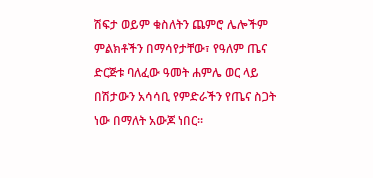ሽፍታ ወይም ቁስለትን ጨምሮ ሌሎችም ምልክቶችን በማሳየታቸው፣ የዓለም ጤና ድርጅቱ ባለፈው ዓመት ሐምሌ ወር ላይ በሽታውን አሳሳቢ የምድራችን የጤና ስጋት ነው በማለት አውጆ ነበር።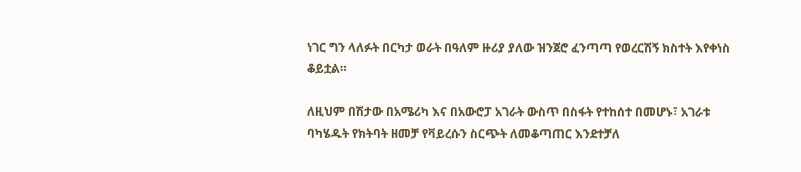ነገር ግን ላለፉት በርካታ ወራት በዓለም ዙሪያ ያለው ዝንጀሮ ፈንጣጣ የወረርሽኝ ክስተት እየቀነስ ቆይቷል።

ለዚህም በሽታው በአሜሪካ እና በአውሮፓ አገራት ውስጥ በስፋት የተከሰተ በመሆኑ፣ አገራቱ ባካሄዱት የክትባት ዘመቻ የቫይረሱን ስርጭት ለመቆጣጠር እንደተቻለ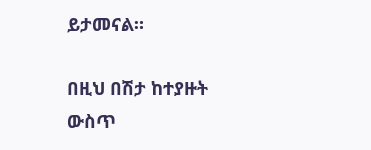ይታመናል።

በዚህ በሽታ ከተያዙት ውስጥ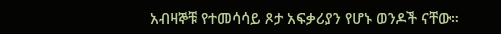አብዛኞቹ የተመሳሳይ ጾታ አፍቃሪያን የሆኑ ወንዶች ናቸው።